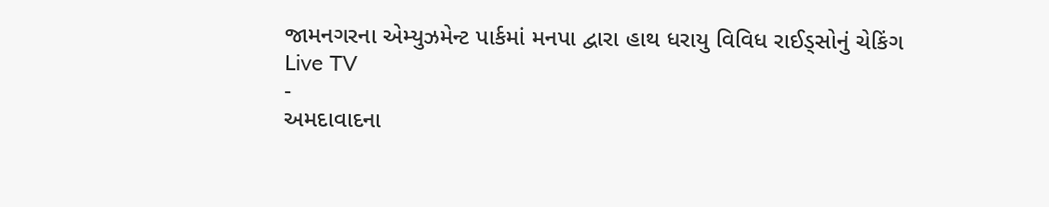જામનગરના એમ્યુઝમેન્ટ પાર્કમાં મનપા દ્વારા હાથ ધરાયુ વિવિધ રાઈડ્સોનું ચેકિંગ
Live TV
-
અમદાવાદના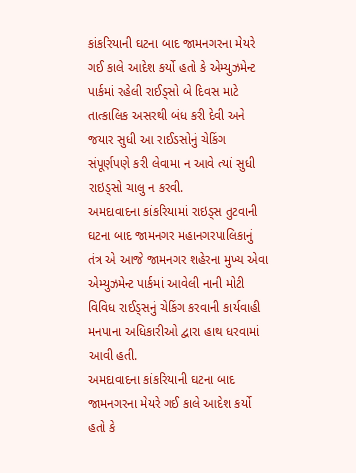કાંકરિયાની ઘટના બાદ જામનગરના મેયરે ગઈ કાલે આદેશ કર્યો હતો કે એમ્યુઝમેન્ટ પાર્કમાં રહેલી રાઈડ્સો બે દિવસ માટે તાત્કાલિક અસરથી બંધ કરી દેવી અને જયાર સુધી આ રાઈડસોનું ચેકિંગ સંપૂર્ણપણે કરી લેવામા ન આવે ત્યાં સુધી રાઇડ્સો ચાલુ ન કરવી.
અમદાવાદના કાંકરિયામાં રાઇડ્સ તુટવાની ઘટના બાદ જામનગર મહાનગરપાલિકાનું તંત્ર એ આજે જામનગર શહેરના મુખ્ય એવા એમ્યુઝમેન્ટ પાર્કમાં આવેલી નાની મોટી વિવિધ રાઈડ્સનું ચેકિંગ કરવાની કાર્યવાહી મનપાના અધિકારીઓ દ્વારા હાથ ધરવામાં આવી હતી.
અમદાવાદના કાંકરિયાની ઘટના બાદ જામનગરના મેયરે ગઈ કાલે આદેશ કર્યો હતો કે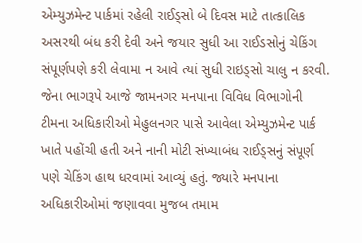એમ્યુઝમેન્ટ પાર્કમાં રહેલી રાઈડ્સો બે દિવસ માટે તાત્કાલિક અસરથી બંધ કરી દેવી અને જયાર સુધી આ રાઈડસોનું ચેકિંગ સંપૂર્ણપણે કરી લેવામા ન આવે ત્યાં સુધી રાઇડ્સો ચાલુ ન કરવી. જેના ભાગરૂપે આજે જામનગર મનપાના વિવિધ વિભાગોની ટીમના અધિકારીઓ મેહુલનગર પાસે આવેલા એમ્યુઝમેન્ટ પાર્ક ખાતે પહોંચી હતી અને નાની મોટી સંખ્યાબંધ રાઈડ્સનું સંપૂર્ણ પણે ચેકિંગ હાથ ધરવામાં આવ્યું હતું. જ્યારે મનપાના અધિકારીઓમાં જણાવવા મુજબ તમામ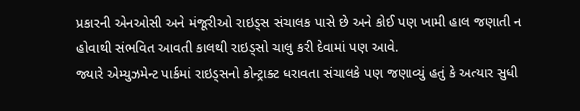પ્રકારની એનઓસી અને મંજૂરીઓ રાઇડ્સ સંચાલક પાસે છે અને કોઈ પણ ખામી હાલ જણાતી ન હોવાથી સંભવિત આવતી કાલથી રાઇડ્સો ચાલુ કરી દેવામાં પણ આવે.
જ્યારે એમ્યુઝમેન્ટ પાર્કમાં રાઇડ્સનો કોન્ટ્રાક્ટ ધરાવતા સંચાલકે પણ જણાવ્યું હતું કે અત્યાર સુધી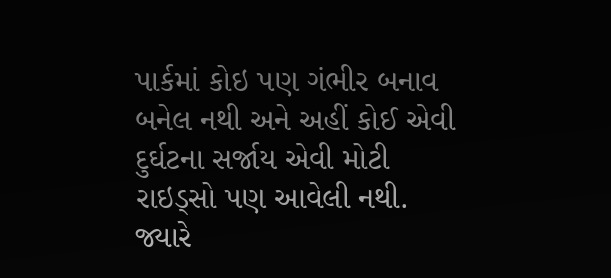પાર્કમાં કોઇ પણ ગંભીર બનાવ બનેલ નથી અને અહીં કોઈ એવી દુર્ઘટના સર્જાય એવી મોટી રાઇડ્સો પણ આવેલી નથી. જ્યારે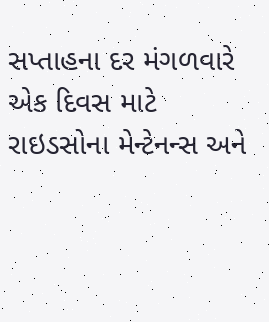સપ્તાહના દર મંગળવારે એક દિવસ માટે રાઇડસોના મેન્ટેનન્સ અને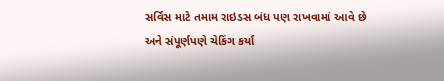સર્વિસ માટે તમામ રાઇડસ બંધ પણ રાખવામાં આવે છે અને સંપૂર્ણપણે ચેકિંગ કર્યા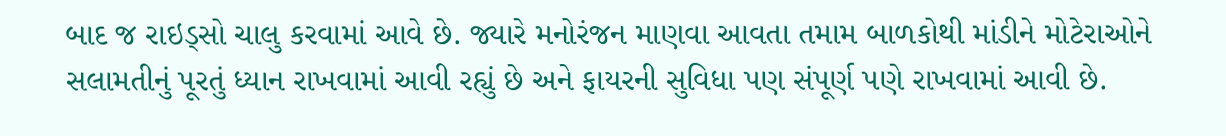બાદ જ રાઇડ્સો ચાલુ કરવામાં આવે છે. જ્યારે મનોરંજન માણવા આવતા તમામ બાળકોથી માંડીને મોટેરાઓને સલામતીનું પૂરતું ધ્યાન રાખવામાં આવી રહ્યું છે અને ફાયરની સુવિધા પણ સંપૂર્ણ પણે રાખવામાં આવી છે.